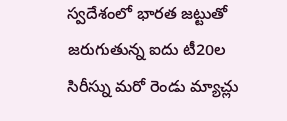స్వదేశంలో భారత జట్టుతో జరుగుతున్న ఐదు టీ20ల సిరీస్ను మరో రెండు మ్యాచ్లు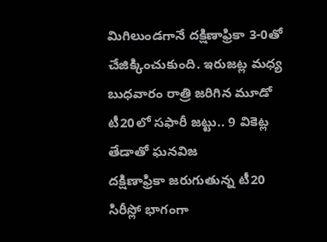మిగిలుండగానే దక్షిణాఫ్రికా 3-0తో చేజిక్కించుకుంది. ఇరుజట్ల మధ్య బుధవారం రాత్రి జరిగిన మూడో టీ20లో సఫారీ జట్టు.. 9 వికెట్ల తేడాతో ఘనవిజ
దక్షిణాఫ్రికా జరుగుతున్న టీ20 సిరీస్లో భాగంగా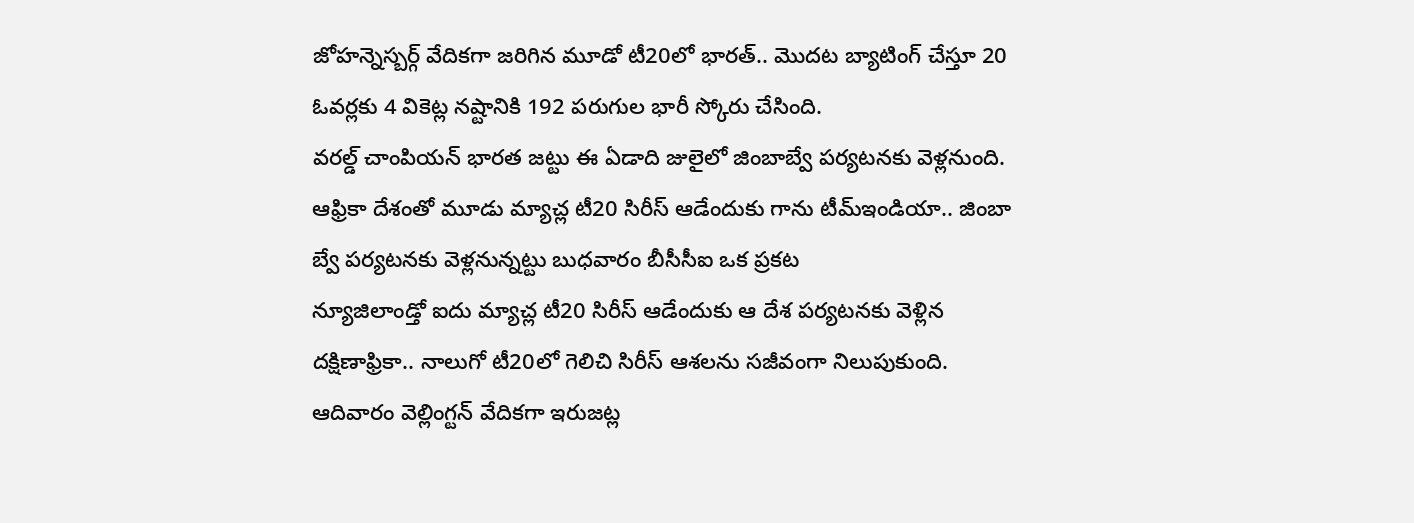జోహన్నెస్బర్గ్ వేదికగా జరిగిన మూడో టీ20లో భారత్.. మొదట బ్యాటింగ్ చేస్తూ 20 ఓవర్లకు 4 వికెట్ల నష్టానికి 192 పరుగుల భారీ స్కోరు చేసింది.
వరల్డ్ చాంపియన్ భారత జట్టు ఈ ఏడాది జులైలో జింబాబ్వే పర్యటనకు వెళ్లనుంది. ఆఫ్రికా దేశంతో మూడు మ్యాచ్ల టీ20 సిరీస్ ఆడేందుకు గాను టీమ్ఇండియా.. జింబా బ్వే పర్యటనకు వెళ్లనున్నట్టు బుధవారం బీసీసీఐ ఒక ప్రకట
న్యూజిలాండ్తో ఐదు మ్యాచ్ల టీ20 సిరీస్ ఆడేందుకు ఆ దేశ పర్యటనకు వెళ్లిన దక్షిణాఫ్రికా.. నాలుగో టీ20లో గెలిచి సిరీస్ ఆశలను సజీవంగా నిలుపుకుంది. ఆదివారం వెల్లింగ్టన్ వేదికగా ఇరుజట్ల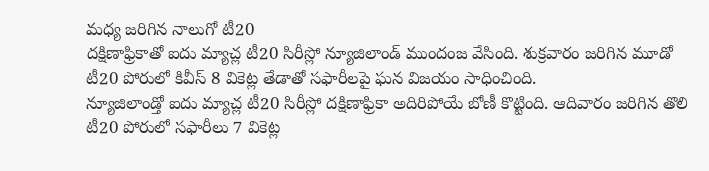మధ్య జరిగిన నాలుగో టీ20
దక్షిణాఫ్రికాతో ఐదు మ్యాచ్ల టీ20 సిరీస్లో న్యూజిలాండ్ ముందంజ వేసింది. శుక్రవారం జరిగిన మూడో టీ20 పోరులో కివీస్ 8 వికెట్ల తేడాతో సఫారీలపై ఘన విజయం సాధించింది.
న్యూజిలాండ్తో ఐదు మ్యాచ్ల టీ20 సిరీస్లో దక్షిణాఫ్రికా అదిరిపోయే బోణీ కొట్టింది. ఆదివారం జరిగిన తొలి టీ20 పోరులో సఫారీలు 7 వికెట్ల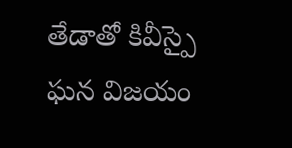తేడాతో కివీస్పై ఘన విజయం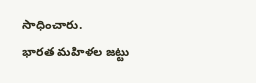సాధించారు.
భారత మహిళల జట్టు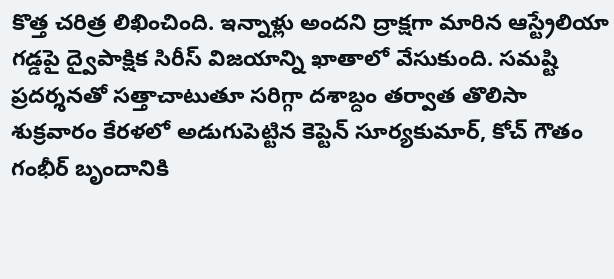కొత్త చరిత్ర లిఖించింది. ఇన్నాళ్లు అందని ద్రాక్షగా మారిన ఆస్ట్రేలియా గడ్డపై ద్వైపాక్షిక సిరీస్ విజయాన్ని ఖాతాలో వేసుకుంది. సమష్టి ప్రదర్శనతో సత్తాచాటుతూ సరిగ్గా దశాబ్దం తర్వాత తొలిసా
శుక్రవారం కేరళలో అడుగుపెట్టిన కెప్టెన్ సూర్యకుమార్, కోచ్ గౌతం గంభీర్ బృందానికి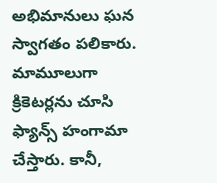అభిమానులు ఘన స్వాగతం పలికారు. మామూలుగా క్రికెటర్లను చూసి ఫ్యాన్స్ హంగామా చేస్తారు. కానీ,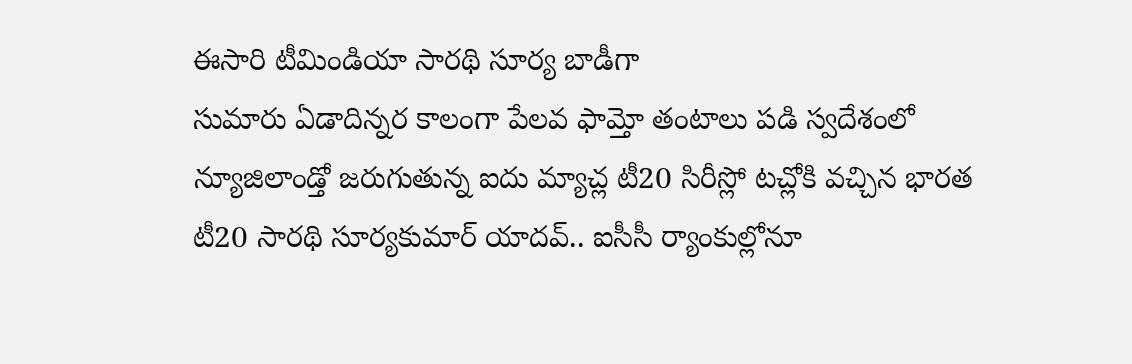ఈసారి టీమిండియా సారథి సూర్య బాడీగా
సుమారు ఏడాదిన్నర కాలంగా పేలవ ఫామ్తో తంటాలు పడి స్వదేశంలో న్యూజిలాండ్తో జరుగుతున్న ఐదు మ్యాచ్ల టీ20 సిరీస్లో టచ్లోకి వచ్చిన భారత టీ20 సారథి సూర్యకుమార్ యాదవ్.. ఐసీసీ ర్యాంకుల్లోనూ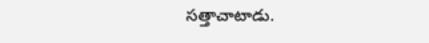సత్తాచాటాడు.